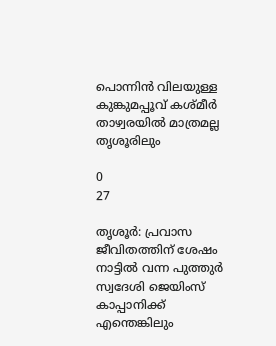പൊന്നിൻ വിലയുള്ള കുങ്കുമപ്പൂവ് കശ്‌മീർ താഴ്വരയിൽ മാത്രമല്ല തൃശൂരിലും

0
27

തൃശൂർ: പ്രവാസ ജീവിതത്തിന് ശേഷം നാട്ടിൽ വന്ന പുത്തുർ സ്വദേശി ജെയിംസ് കാപ്പാനിക്ക് എന്തെങ്കിലും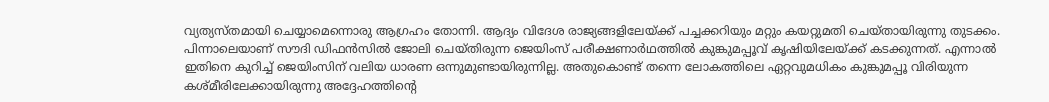വ്യത്യസ്‌തമായി ചെയ്യാമെന്നൊരു ആഗ്രഹം തോന്നി. ആദ്യം വിദേശ രാജ്യങ്ങളിലേയ്‌ക്ക് പച്ചക്കറിയും മറ്റും കയറ്റുമതി ചെയ്‌തായിരുന്നു തുടക്കം. പിന്നാലെയാണ് സൗദി ഡിഫൻസിൽ ജോലി ചെയ്‌തിരുന്ന ജെയിംസ് പരീക്ഷണാർഥത്തിൽ കുങ്കുമപ്പൂവ് കൃഷിയിലേയ്‌ക്ക് കടക്കുന്നത്. എന്നാല്‍ ഇതിനെ കുറിച്ച് ജെയിംസിന് വലിയ ധാരണ ഒന്നുമുണ്ടായിരുന്നില്ല. അതുകൊണ്ട് തന്നെ ലോകത്തിലെ ഏറ്റവുമധികം കുങ്കുമപ്പൂ വിരിയുന്ന കശ്‌മീരിലേക്കായിരുന്നു അദ്ദേഹത്തിൻ്റെ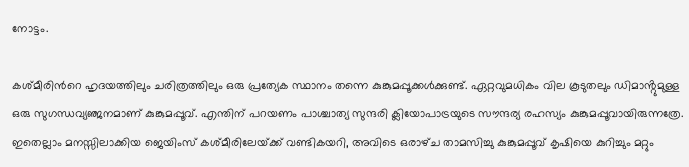നോട്ടം.

കശ്‌മീരിന്‍റെ ഹൃദയത്തിലും ചരിത്രത്തിലും ഒരു പ്രത്യേക സ്ഥാനം തന്നെ കുങ്കുമപ്പൂക്കൾക്കുണ്ട്. ഏറ്റവുമധികം വില കൂടുതലും ഡിമാൻ്റുമുള്ള ഒരു സുഗന്ധവ്യഞ്ജനമാണ് കുങ്കുമപ്പൂവ്. എന്തിന് പറയണം പാശ്ചാത്യ സുന്ദരി ക്ലിയോപാട്രയുടെ സൗന്ദര്യ രഹസ്യം കുങ്കുമപ്പൂവായിരുന്നത്രേ. ഇതെല്ലാം മനസ്സിലാക്കിയ ജെയിംസ് കശ്‌മീരിലേയ്‌ക്ക് വണ്ടികയറി, അവിടെ ഒരാഴ്‌ച താമസിച്ചു കുങ്കുമപ്പൂവ് കൃഷിയെ കുറിച്ചും മറ്റും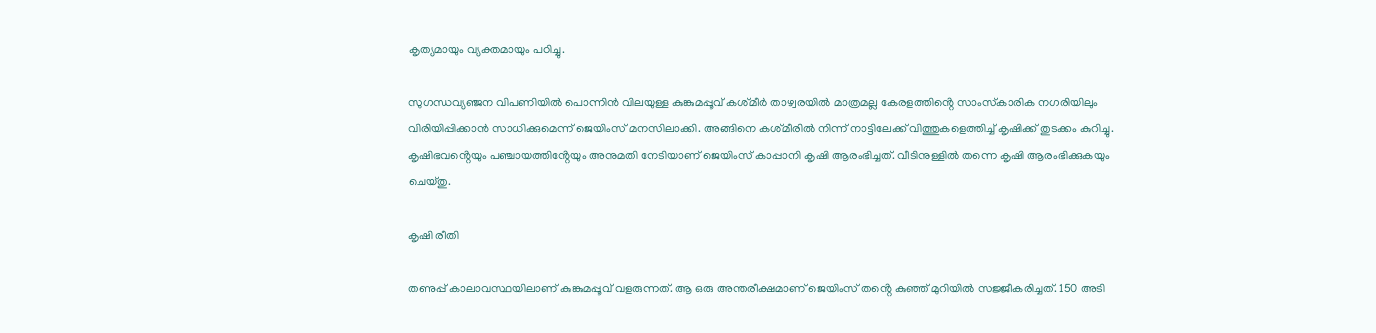കൃത്യമായും വ്യക്തമായും പഠിച്ചു.

സുഗന്ധവ്യഞ്ജന വിപണിയിൽ പൊന്നിൻ വിലയുള്ള കുങ്കുമപ്പൂവ് കശ്‌മീർ താഴ്വരയിൽ മാത്രമല്ല കേരളത്തിൻ്റെ സാംസ്‌കാരിക നഗരിയിലും വിരിയിപ്പിക്കാൻ സാധിക്കുമെന്ന് ജെയിംസ് മനസിലാക്കി. അങ്ങിനെ കശ്‌മീരിൽ നിന്ന് നാട്ടിലേക്ക് വിത്തുകളെത്തിച്ച് കൃഷിക്ക് തുടക്കം കുറിച്ചു. കൃഷിഭവൻ്റെയും പഞ്ചായത്തിൻ്റേയും അനുമതി നേടിയാണ് ജെയിംസ് കാപ്പാനി കൃഷി ആരംഭിച്ചത്. വീടിനുള്ളില്‍ തന്നെ കൃഷി ആരംഭിക്കുകയും ചെയ്‌തു.

കൃഷി രീതി

തണുപ്പ് കാലാവസ്ഥയിലാണ് കുങ്കുമപ്പൂവ് വളരുന്നത്. ആ ഒരു അന്തരീക്ഷമാണ് ജെയിംസ് തൻ്റെ കുഞ്ഞ് മുറിയിൽ സജ്ജീകരിച്ചത്. 150 അടി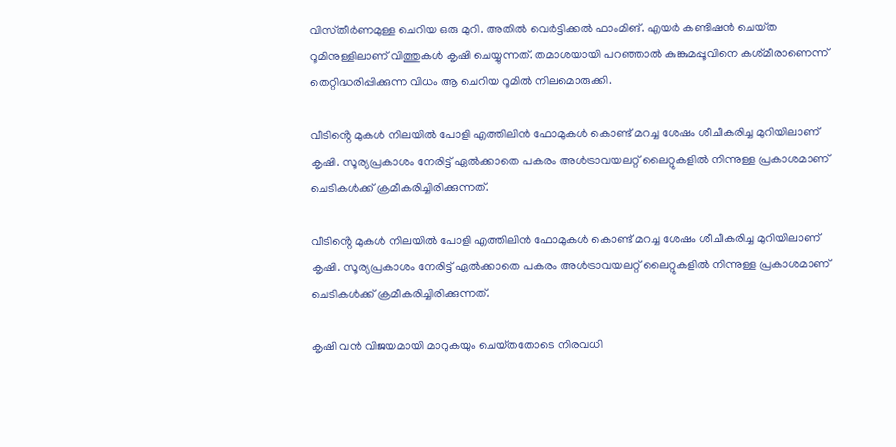വിസ്‌തീർണമുള്ള ചെറിയ ഒരു മുറി. അതിൽ വെർട്ടിക്കൽ ഫാംമിങ്. എയർ കണ്ടിഷൻ ചെയ്‌ത റൂമിനുള്ളിലാണ് വിത്തുകൾ കൃഷി ചെയ്യുന്നത്. തമാശയായി പറഞ്ഞാൽ കുങ്കുമപ്പൂവിനെ കശ്‌മീരാണെന്ന് തെറ്റിദ്ധരിപ്പിക്കുന്ന വിധം ആ ചെറിയ റൂമില്‍ നിലമൊരുക്കി.

വീടിൻ്റെ മുകൾ നിലയിൽ പോളി എത്തിലിൻ ഫോമുകൾ കൊണ്ട് മറച്ച ശേഷം ശീചീകരിച്ച മുറിയിലാണ് കൃഷി. സൂര്യപ്രകാശം നേരിട്ട് ഏൽക്കാതെ പകരം അൾട്രാവയലറ്റ് ലൈറ്റുകളിൽ നിന്നുള്ള പ്രകാശമാണ് ചെടികൾക്ക് ക്രമീകരിച്ചിരിക്കുന്നത്.

വീടിൻ്റെ മുകൾ നിലയിൽ പോളി എത്തിലിൻ ഫോമുകൾ കൊണ്ട് മറച്ച ശേഷം ശീചീകരിച്ച മുറിയിലാണ് കൃഷി. സൂര്യപ്രകാശം നേരിട്ട് ഏൽക്കാതെ പകരം അൾട്രാവയലറ്റ് ലൈറ്റുകളിൽ നിന്നുള്ള പ്രകാശമാണ് ചെടികൾക്ക് ക്രമീകരിച്ചിരിക്കുന്നത്.

കൃഷി വൻ വിജയമായി മാറുകയും ചെയ്‌തതോടെ നിരവധി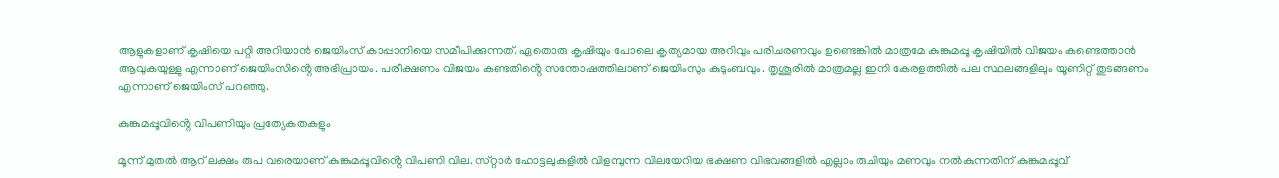ആളുകളാണ് കൃഷിയെ പറ്റി അറിയാൻ ജെയിംസ് കാപ്പാനിയെ സമീപിക്കുന്നത്. ഏതൊരു കൃഷിയും പോലെ കൃത്യമായ അറിവും പരിചരണവും ഉണ്ടെങ്കിൽ മാത്രമേ കുങ്കുമപ്പൂ കൃഷിയിൽ വിജയം കണ്ടെത്താൻ ആവുകയുള്ളു എന്നാണ് ജെയിംസിൻ്റെ അഭിപ്രായം. പരീക്ഷണം വിജയം കണ്ടതിൻ്റെ സന്തോഷത്തിലാണ് ജെയിംസും കുടുംബവും. തൃശൂരിൽ മാത്രമല്ല ഇനി കേരളത്തിൽ പല സ്ഥലങ്ങളിലും യൂണിറ്റ് തുടങ്ങണം എന്നാണ് ജെയിംസ് പറഞ്ഞു.

കുങ്കുമപ്പൂവിൻ്റെ വിപണിയും പ്രത്യേകതകളും

മൂന്ന് മുതൽ ആറ് ലക്ഷം രുപ വരെയാണ് കുങ്കുമപ്പൂവിൻ്റെ വിപണി വില. സ്‌റ്റാർ ഹോട്ടലുകളിൽ വിളമ്പുന്ന വിലയേറിയ ഭക്ഷണ വിഭവങ്ങളിൽ എല്ലാം രുചിയും മണവും നൽകുന്നതിന് കുങ്കുമപ്പൂവ്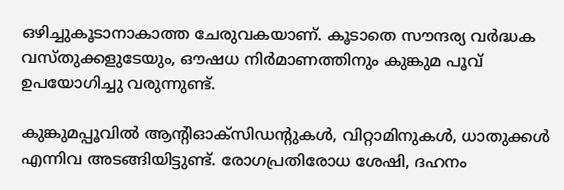ഒഴിച്ചുകൂടാനാകാത്ത ചേരുവകയാണ്. കൂടാതെ സൗന്ദര്യ വർദ്ധക വസ്‌തുക്കളുടേയും, ഔഷധ നിർമാണത്തിനും കുങ്കുമ പൂവ് ഉപയോഗിച്ചു വരുന്നുണ്ട്.

കുങ്കുമപ്പൂവില്‍ ആൻ്റിഓക്‌സിഡൻ്റുകൾ, വിറ്റാമിനുകള്‍, ധാതുക്കള്‍ എന്നിവ അടങ്ങിയിട്ടുണ്ട്. രോഗപ്രതിരോധ ശേഷി, ദഹനം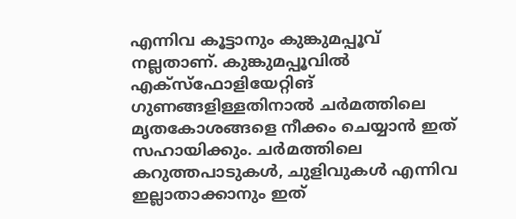എന്നിവ കൂട്ടാനും കുങ്കുമപ്പൂവ് നല്ലതാണ്. കുങ്കുമപ്പൂവിൽ എക്സ്ഫോളിയേറ്റിങ് ഗുണങ്ങളിള്ളതിനാൽ ചർമത്തിലെ മൃതകോശങ്ങളെ നീക്കം ചെയ്യാൻ ഇത് സഹായിക്കും. ചര്‍മത്തിലെ കറുത്തപാടുകള്‍, ചുളിവുകള്‍ എന്നിവ ഇല്ലാതാക്കാനും ഇത്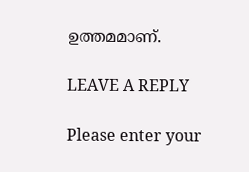ഉത്തമമാണ്.

LEAVE A REPLY

Please enter your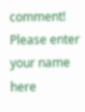comment!
Please enter your name here